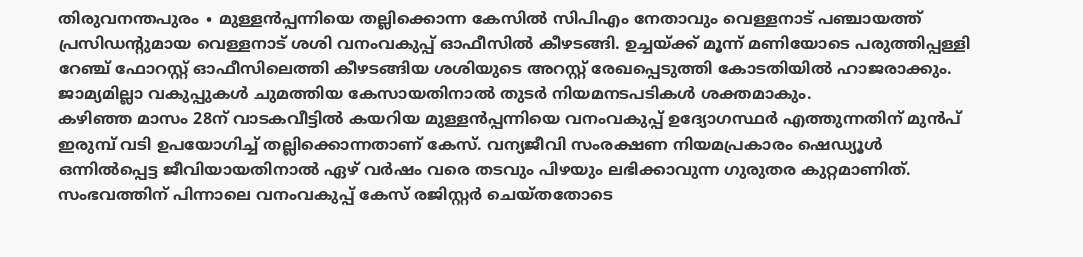തിരുവനന്തപുരം ∙ മുള്ളൻപ്പന്നിയെ തല്ലിക്കൊന്ന കേസിൽ സിപിഎം നേതാവും വെള്ളനാട് പഞ്ചായത്ത് പ്രസിഡന്റുമായ വെള്ളനാട് ശശി വനംവകുപ്പ് ഓഫീസിൽ കീഴടങ്ങി. ഉച്ചയ്ക്ക് മൂന്ന് മണിയോടെ പരുത്തിപ്പള്ളി റേഞ്ച് ഫോറസ്റ്റ് ഓഫീസിലെത്തി കീഴടങ്ങിയ ശശിയുടെ അറസ്റ്റ് രേഖപ്പെടുത്തി കോടതിയിൽ ഹാജരാക്കും. ജാമ്യമില്ലാ വകുപ്പുകൾ ചുമത്തിയ കേസായതിനാൽ തുടർ നിയമനടപടികൾ ശക്തമാകും.
കഴിഞ്ഞ മാസം 28ന് വാടകവീട്ടിൽ കയറിയ മുള്ളൻപ്പന്നിയെ വനംവകുപ്പ് ഉദ്യോഗസ്ഥർ എത്തുന്നതിന് മുൻപ് ഇരുമ്പ് വടി ഉപയോഗിച്ച് തല്ലിക്കൊന്നതാണ് കേസ്. വന്യജീവി സംരക്ഷണ നിയമപ്രകാരം ഷെഡ്യൂൾ ഒന്നിൽപ്പെട്ട ജീവിയായതിനാൽ ഏഴ് വർഷം വരെ തടവും പിഴയും ലഭിക്കാവുന്ന ഗുരുതര കുറ്റമാണിത്. സംഭവത്തിന് പിന്നാലെ വനംവകുപ്പ് കേസ് രജിസ്റ്റർ ചെയ്തതോടെ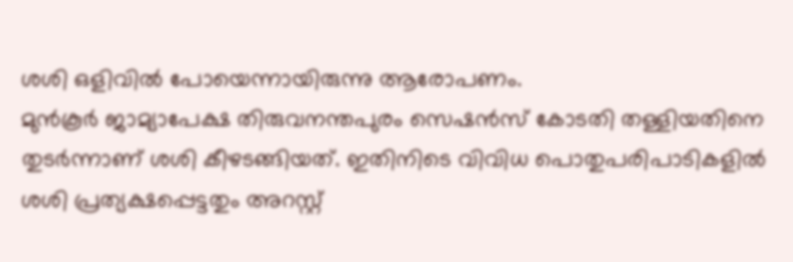ശശി ഒളിവിൽ പോയെന്നായിരുന്നു ആരോപണം.
മുൻകൂർ ജാമ്യാപേക്ഷ തിരുവനന്തപുരം സെഷൻസ് കോടതി തള്ളിയതിനെ തുടർന്നാണ് ശശി കീഴടങ്ങിയത്. ഇതിനിടെ വിവിധ പൊതുപരിപാടികളിൽ ശശി പ്രത്യക്ഷപ്പെട്ടതും അറസ്റ്റ്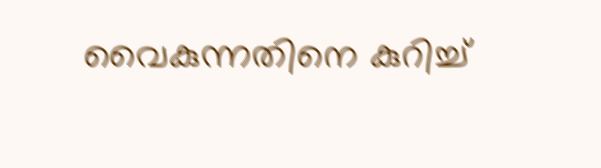വൈകുന്നതിനെ കുറിച്ച്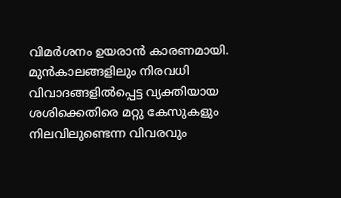വിമർശനം ഉയരാൻ കാരണമായി. മുൻകാലങ്ങളിലും നിരവധി വിവാദങ്ങളിൽപ്പെട്ട വ്യക്തിയായ ശശിക്കെതിരെ മറ്റു കേസുകളും നിലവിലുണ്ടെന്ന വിവരവും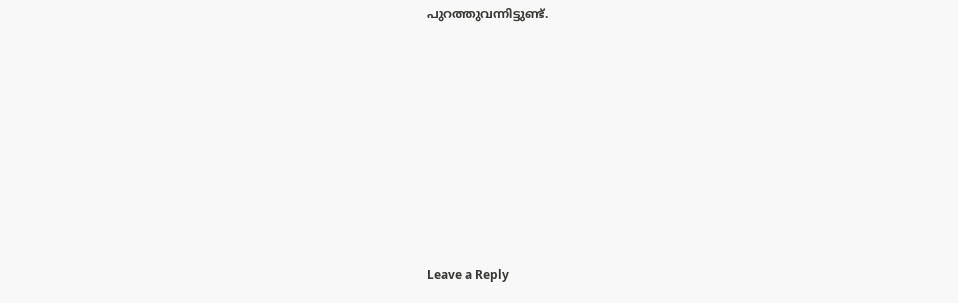പുറത്തുവന്നിട്ടുണ്ട്.











Leave a Reply